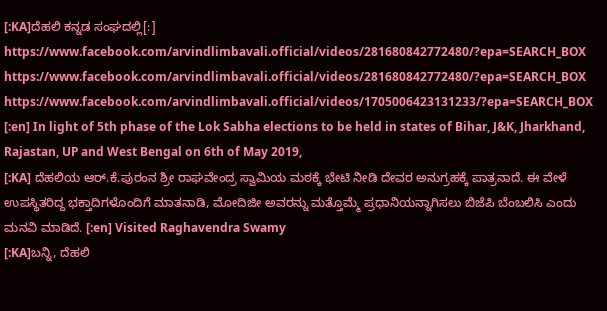[:KA]ದೆಹಲಿ ಕನ್ನಡ ಸಂಘದಲ್ಲಿ[:]
https://www.facebook.com/arvindlimbavali.official/videos/281680842772480/?epa=SEARCH_BOX
https://www.facebook.com/arvindlimbavali.official/videos/281680842772480/?epa=SEARCH_BOX
https://www.facebook.com/arvindlimbavali.official/videos/1705006423131233/?epa=SEARCH_BOX
[:en] In light of 5th phase of the Lok Sabha elections to be held in states of Bihar, J&K, Jharkhand, Rajastan, UP and West Bengal on 6th of May 2019,
[:KA] ದೆಹಲಿಯ ಆರ್.ಕೆ.ಪುರಂನ ಶ್ರೀ ರಾಘವೇಂದ್ರ ಸ್ವಾಮಿಯ ಮಠಕ್ಕೆ ಭೇಟಿ ನೀಡಿ ದೇವರ ಅನುಗ್ರಹಕ್ಕೆ ಪಾತ್ರನಾದೆ. ಈ ವೇಳೆ ಉಪಸ್ಥಿತರಿದ್ದ ಭಕ್ತಾದಿಗಳೊಂದಿಗೆ ಮಾತನಾಡಿ, ಮೋದಿಜೀ ಅವರನ್ನು ಮತ್ತೊಮ್ಮೆ ಪ್ರಧಾನಿಯನ್ನಾಗಿಸಲು ಬಿಜೆಪಿ ಬೆಂಬಲಿಸಿ ಎಂದು ಮನವಿ ಮಾಡಿದೆ. [:en] Visited Raghavendra Swamy
[:KA]ಬನ್ನಿ, ದೆಹಲಿ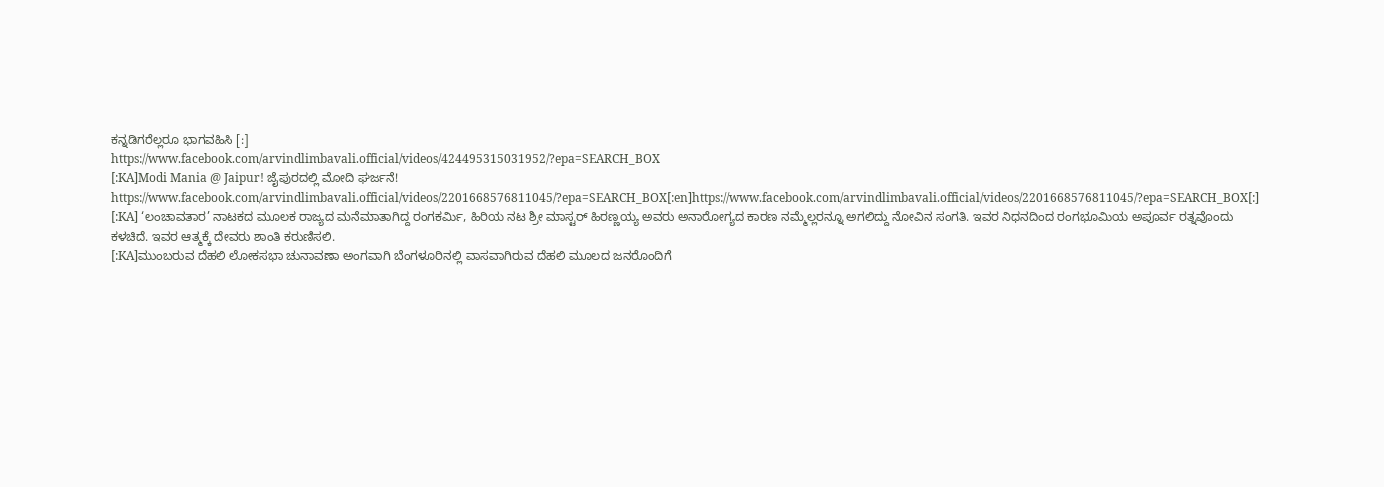ಕನ್ನಡಿಗರೆಲ್ಲರೂ ಭಾಗವಹಿಸಿ [:]
https://www.facebook.com/arvindlimbavali.official/videos/424495315031952/?epa=SEARCH_BOX
[:KA]Modi Mania @ Jaipur! ಜೈಪುರದಲ್ಲಿ ಮೋದಿ ಘರ್ಜನೆ! https://www.facebook.com/arvindlimbavali.official/videos/2201668576811045/?epa=SEARCH_BOX[:en]https://www.facebook.com/arvindlimbavali.official/videos/2201668576811045/?epa=SEARCH_BOX[:]
[:KA] ‘ಲಂಚಾವತಾರ’ ನಾಟಕದ ಮೂಲಕ ರಾಜ್ಯದ ಮನೆಮಾತಾಗಿದ್ದ ರಂಗಕರ್ಮಿ, ಹಿರಿಯ ನಟ ಶ್ರೀ ಮಾಸ್ಟರ್ ಹಿರಣ್ಣಯ್ಯ ಅವರು ಅನಾರೋಗ್ಯದ ಕಾರಣ ನಮ್ಮೆಲ್ಲರನ್ನೂ ಅಗಲಿದ್ದು ನೋವಿನ ಸಂಗತಿ. ಇವರ ನಿಧನದಿಂದ ರಂಗಭೂಮಿಯ ಅಪೂರ್ವ ರತ್ನವೊಂದು ಕಳಚಿದೆ. ಇವರ ಆತ್ಮಕ್ಕೆ ದೇವರು ಶಾಂತಿ ಕರುಣಿಸಲಿ.
[:KA]ಮುಂಬರುವ ದೆಹಲಿ ಲೋಕಸಭಾ ಚುನಾವಣಾ ಅಂಗವಾಗಿ ಬೆಂಗಳೂರಿನಲ್ಲಿ ವಾಸವಾಗಿರುವ ದೆಹಲಿ ಮೂಲದ ಜನರೊಂದಿಗೆ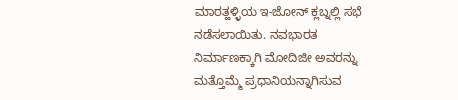ಮಾರತ್ಹಳ್ಳಿಯ ಇ-ಜೋನ್ ಕ್ಲಬ್ನಲ್ಲಿ ಸಭೆ ನಡೆಸಲಾಯಿತು. ನವಭಾರತ ನಿರ್ಮಾಣಕ್ಕಾಗಿ ಮೋದಿಜೀ ಅವರನ್ನು ಮತ್ತೊಮ್ಮೆ ಪ್ರಧಾನಿಯನ್ನಾಗಿಸುವ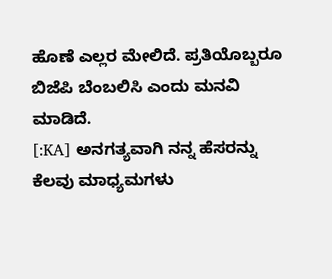ಹೊಣೆ ಎಲ್ಲರ ಮೇಲಿದೆ. ಪ್ರತಿಯೊಬ್ಬರೂ ಬಿಜೆಪಿ ಬೆಂಬಲಿಸಿ ಎಂದು ಮನವಿ ಮಾಡಿದೆ.
[:KA] ಅನಗತ್ಯವಾಗಿ ನನ್ನ ಹೆಸರನ್ನು ಕೆಲವು ಮಾಧ್ಯಮಗಳು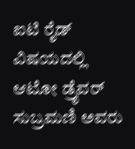ಐಟಿ ರೈಡ್ ವಿಷಯದಲ್ಲಿ ಆಟೋ ಡ್ರೈವರ್ ಸುಬ್ರಮಣಿ ಅವರು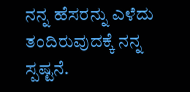ನನ್ನ ಹೆಸರನ್ನು ಎಳೆದು ತಂದಿರುವುದಕ್ಕೆ ನನ್ನ ಸ್ಪಷ್ಟನೆ.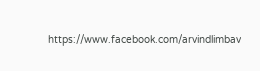https://www.facebook.com/arvindlimbav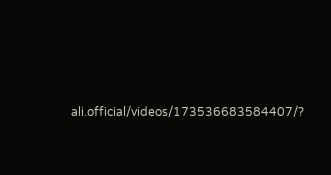ali.official/videos/173536683584407/?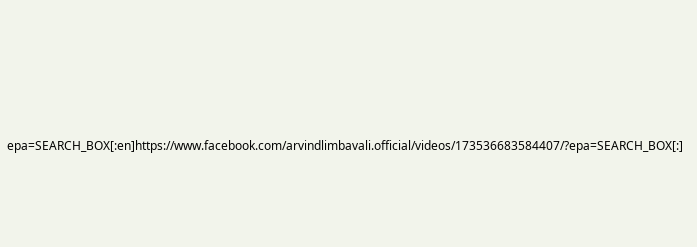epa=SEARCH_BOX[:en]https://www.facebook.com/arvindlimbavali.official/videos/173536683584407/?epa=SEARCH_BOX[:]